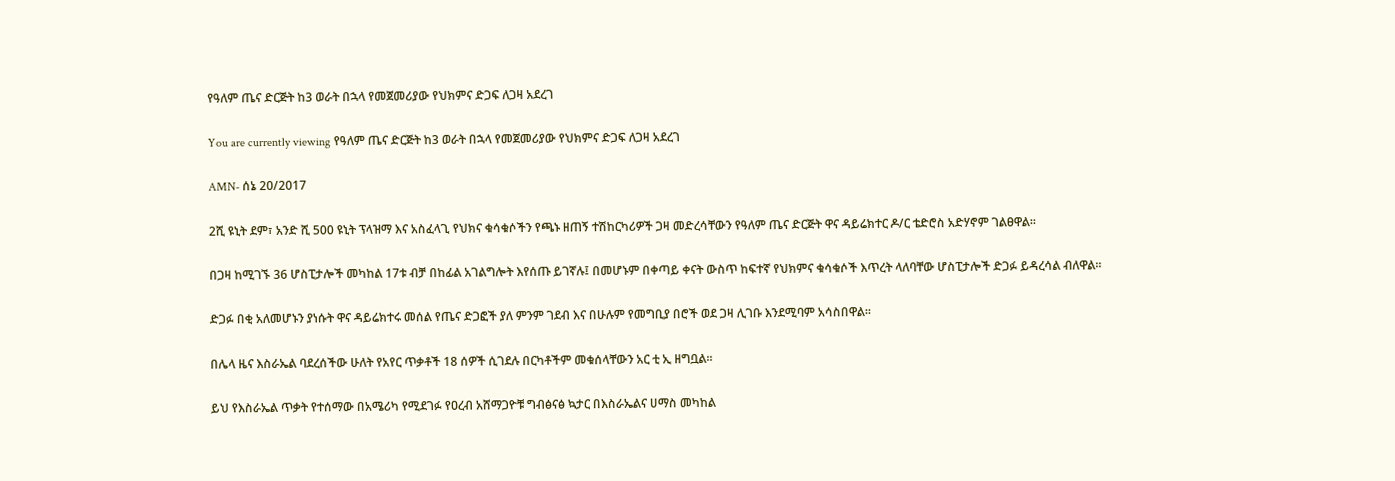የዓለም ጤና ድርጅት ከ3 ወራት በኋላ የመጀመሪያው የህክምና ድጋፍ ለጋዛ አደረገ

You are currently viewing የዓለም ጤና ድርጅት ከ3 ወራት በኋላ የመጀመሪያው የህክምና ድጋፍ ለጋዛ አደረገ

AMN- ሰኔ 20/2017

2ሺ ዩኒት ደም፣ አንድ ሺ 500 ዩኒት ፕላዝማ እና አስፈላጊ የህክና ቁሳቁሶችን የጫኑ ዘጠኝ ተሽከርካሪዎች ጋዛ መድረሳቸውን የዓለም ጤና ድርጅት ዋና ዳይሬክተር ዶ/ር ቴድሮስ አድሃኖም ገልፀዋል፡፡

በጋዛ ከሚገኙ 36 ሆስፒታሎች መካከል 17ቱ ብቻ በከፊል አገልግሎት እየሰጡ ይገኛሉ፤ በመሆኑም በቀጣይ ቀናት ውስጥ ከፍተኛ የህክምና ቁሳቁሶች እጥረት ላለባቸው ሆስፒታሎች ድጋፉ ይዳረሳል ብለዋል፡፡

ድጋፉ በቂ አለመሆኑን ያነሱት ዋና ዳይሬክተሩ መሰል የጤና ድጋፎች ያለ ምንም ገደብ እና በሁሉም የመግቢያ በሮች ወደ ጋዛ ሊገቡ እንደሚባም አሳስበዋል፡፡

በሌላ ዜና እስራኤል ባደረሰችው ሁለት የአየር ጥቃቶች 18 ሰዎች ሲገደሉ በርካቶችም መቁሰላቸውን አር ቲ ኢ ዘግቧል፡፡

ይህ የእስራኤል ጥቃት የተሰማው በአሜሪካ የሚደገፉ የዐረብ አሸማጋዮቹ ግብፅናፅ ኳታር በእስራኤልና ሀማስ መካከል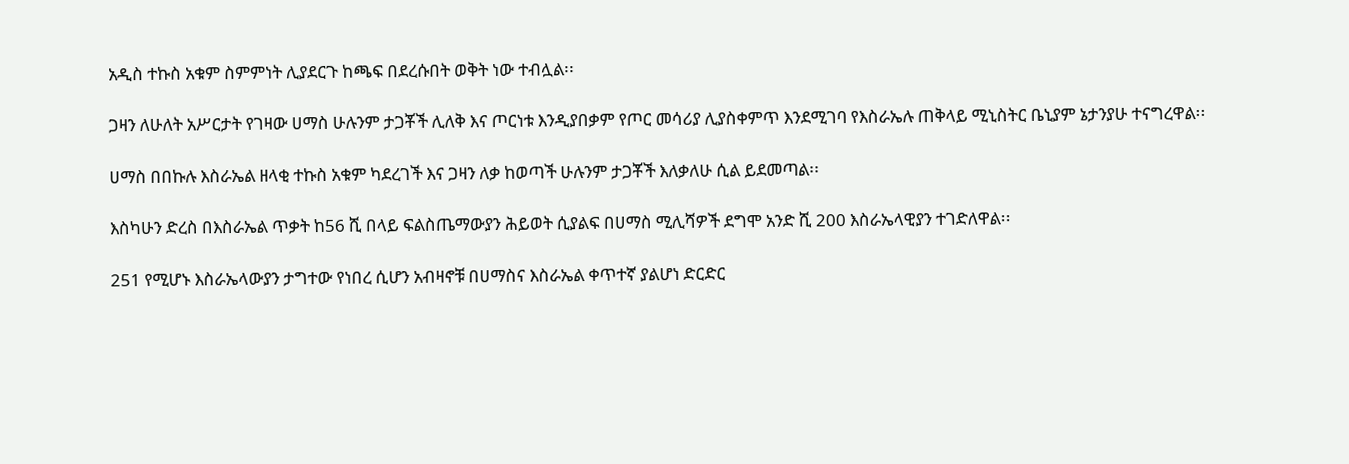አዲስ ተኩስ አቁም ስምምነት ሊያደርጉ ከጫፍ በደረሱበት ወቅት ነው ተብሏል፡፡

ጋዛን ለሁለት አሥርታት የገዛው ሀማስ ሁሉንም ታጋቾች ሊለቅ እና ጦርነቱ እንዲያበቃም የጦር መሳሪያ ሊያስቀምጥ እንደሚገባ የእስራኤሉ ጠቅላይ ሚኒስትር ቤኒያም ኔታንያሁ ተናግረዋል፡፡

ሀማስ በበኩሉ እስራኤል ዘላቂ ተኩስ አቁም ካደረገች እና ጋዛን ለቃ ከወጣች ሁሉንም ታጋቾች እለቃለሁ ሲል ይደመጣል፡፡

እስካሁን ድረስ በእስራኤል ጥቃት ከ56 ሺ በላይ ፍልስጤማውያን ሕይወት ሲያልፍ በሀማስ ሚሊሻዎች ደግሞ አንድ ሺ 200 እስራኤላዊያን ተገድለዋል፡፡

251 የሚሆኑ እስራኤላውያን ታግተው የነበረ ሲሆን አብዛኖቹ በሀማስና እስራኤል ቀጥተኛ ያልሆነ ድርድር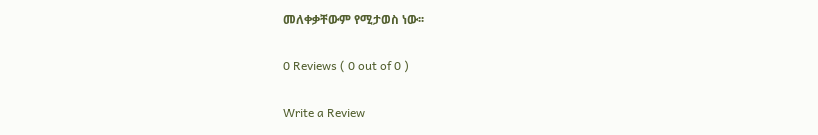መለቀቃቸውም የሚታወስ ነው፡፡

0 Reviews ( 0 out of 0 )

Write a Review